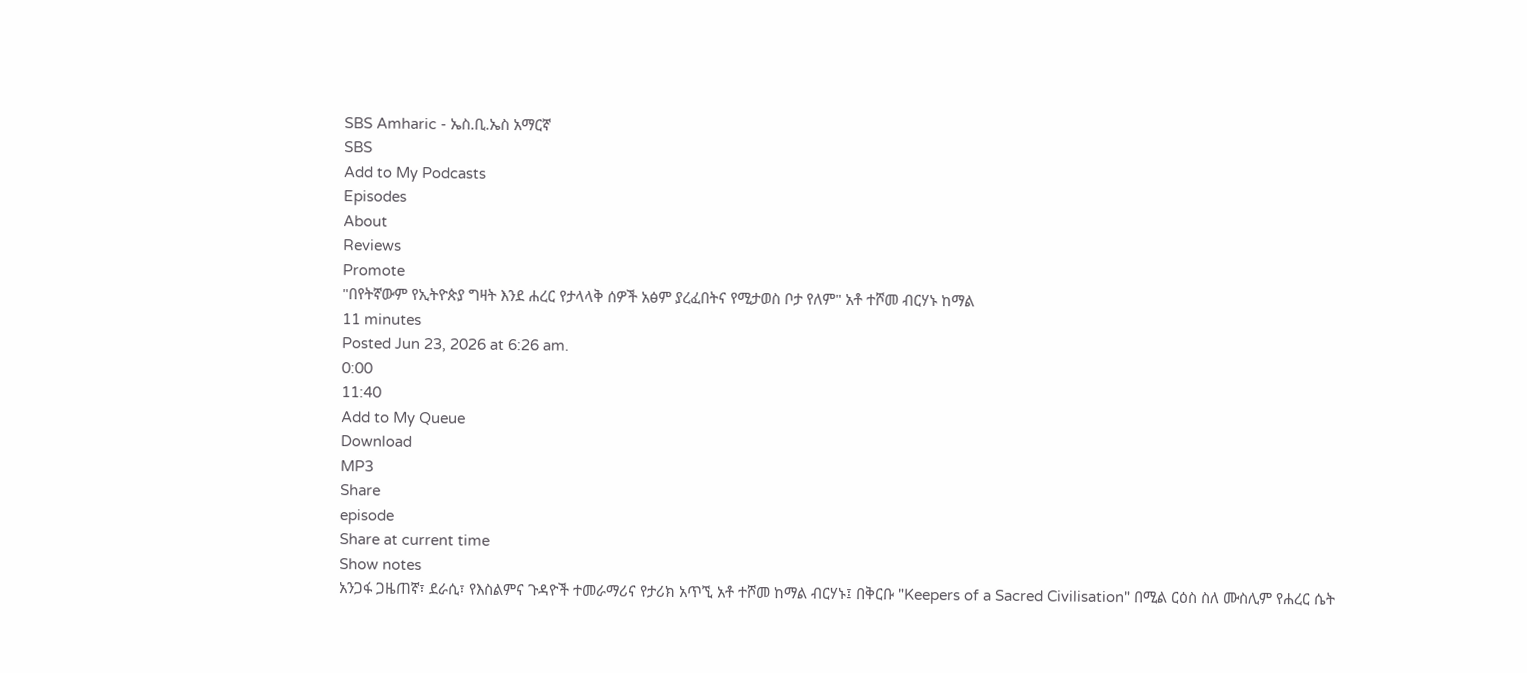SBS Amharic - ኤስ.ቢ.ኤስ አማርኛ
SBS
Add to My Podcasts
Episodes
About
Reviews
Promote
"በየትኛውም የኢትዮጵያ ግዛት እንደ ሐረር የታላላቅ ሰዎች አፅም ያረፈበትና የሚታወስ ቦታ የለም" አቶ ተሾመ ብርሃኑ ከማል
11 minutes
Posted Jun 23, 2026 at 6:26 am.
0:00
11:40
Add to My Queue
Download
MP3
Share
episode
Share at current time
Show notes
አንጋፋ ጋዜጠኛ፣ ደራሲ፣ የእስልምና ጉዳዮች ተመራማሪና የታሪክ አጥኚ አቶ ተሾመ ከማል ብርሃኑ፤ በቅርቡ "Keepers of a Sacred Civilisation" በሚል ርዕስ ስለ ሙስሊም የሐረር ሴት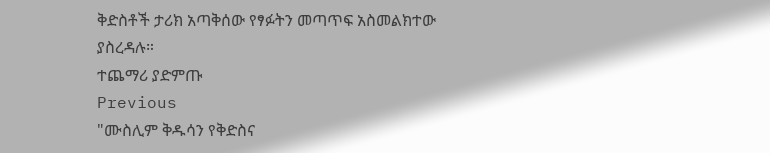ቅድስቶች ታሪክ አጣቅሰው የፃፉትን መጣጥፍ አስመልክተው ያስረዳሉ።
ተጨማሪ ያድምጡ
Previous
"ሙስሊም ቅዱሳን የቅድስና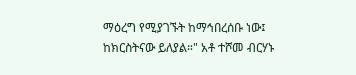ማዕረግ የሚያገኙት ከማኅበረሰቡ ነው፤ ከክርስትናው ይለያል።" አቶ ተሾመ ብርሃኑ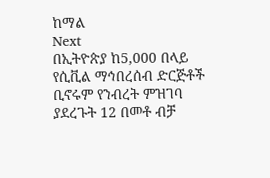ከማል
Next
በኢትዮጵያ ከ5,000 በላይ የሲቪል ማኅበረሰብ ድርጅቶች ቢኖሩም የንብረት ምዝገባ ያደረጉት 12 በመቶ ብቻ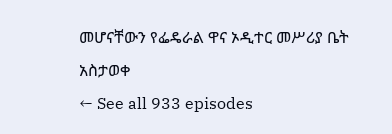መሆናቸውን የፌዴራል ዋና ኦዲተር መሥሪያ ቤት አስታወቀ
← See all 933 episodes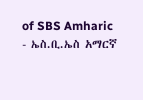of SBS Amharic - ኤስ.ቢ.ኤስ አማርኛ